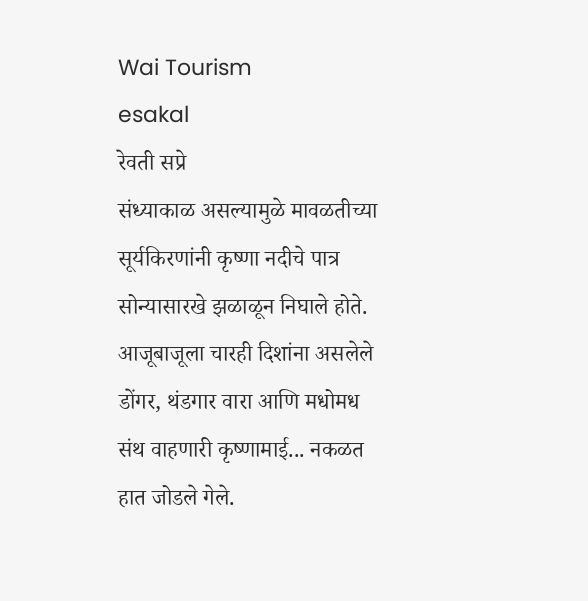Wai Tourism
esakal
रेवती सप्रे
संध्याकाळ असल्यामुळे मावळतीच्या सूर्यकिरणांनी कृष्णा नदीचे पात्र सोन्यासारखे झळाळून निघाले होते. आजूबाजूला चारही दिशांना असलेले डोंगर, थंडगार वारा आणि मधोमध संथ वाहणारी कृष्णामाई... नकळत हात जोडले गेले.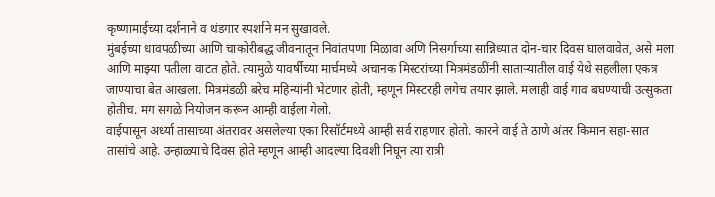कृष्णामाईच्या दर्शनाने व थंडगार स्पर्शाने मन सुखावले.
मुंबईच्या धावपळीच्या आणि चाकोरीबद्ध जीवनातून निवांतपणा मिळावा अणि निसर्गाच्या सान्निध्यात दोन-चार दिवस घालवावेत, असे मला आणि माझ्या पतीला वाटत होते. त्यामुळे यावर्षीच्या मार्चमध्ये अचानक मिस्टरांच्या मित्रमंडळींनी साताऱ्यातील वाई येथे सहलीला एकत्र जाण्याचा बेत आखला. मित्रमंडळी बरेच महिन्यांनी भेटणार होती, म्हणून मिस्टरही लगेच तयार झाले. मलाही वाई गाव बघण्याची उत्सुकता होतीच. मग सगळे नियोजन करून आम्ही वाईला गेलो.
वाईपासून अर्ध्या तासाच्या अंतरावर असलेल्या एका रिसॉर्टमध्ये आम्ही सर्व राहणार होतो. कारने वाई ते ठाणे अंतर किमान सहा-सात तासांचे आहे. उन्हाळ्याचे दिवस होते म्हणून आम्ही आदल्या दिवशी निघून त्या रात्री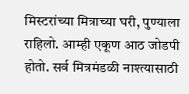मिस्टरांच्या मित्राच्या घरी, पुण्याला राहिलो. आम्ही एकूण आठ जोडपी होतो. सर्व मित्रमंडळी नाश्त्यासाठी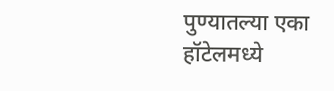पुण्यातल्या एका हॉटेलमध्ये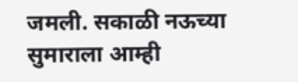जमली. सकाळी नऊच्या सुमाराला आम्ही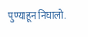पुण्याहून निघालो.